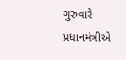ગુરુવારે પ્રધાનમંત્રીએ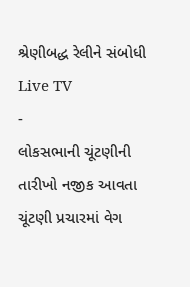શ્રેણીબદ્ધ રેલીને સંબોધી
Live TV
-
લોકસભાની ચૂંટણીની તારીખો નજીક આવતા ચૂંટણી પ્રચારમાં વેગ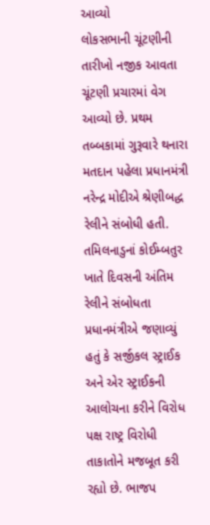આવ્યો
લોકસભાની ચૂંટણીની તારીખો નજીક આવતા ચૂંટણી પ્રચારમાં વેગ આવ્યો છે. પ્રથમ તબ્બકામાં ગુરૂવારે થનારા મતદાન પહેલા પ્રધાનમંત્રી નરેન્દ્ર મોદીએ શ્રેણીબદ્ધ રેલીને સંબોધી હતી. તમિલનાડુનાં કોઈમ્બતુર ખાતે દિવસની અંતિમ રેલીને સંબોધતા પ્રધાનમંત્રીએ જણાવ્યું હતું કે સર્જીકલ સ્ટ્રાઈક અને એર સ્ટ્રાઈકની આલોચના કરીને વિરોધ પક્ષ રાષ્ટ્ર વિરોધી તાકાતોને મજબૂત કરી રહ્યો છે. ભાજપ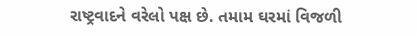રાષ્ટ્રવાદને વરેલો પક્ષ છે. તમામ ઘરમાં વિજળી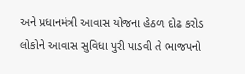અને પ્રધાનમંત્રી આવાસ યોજના હેઠળ દોઢ કરોડ લોકોને આવાસ સુવિધા પુરી પાડવી તે ભાજપનો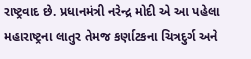રાષ્ટ્રવાદ છે. પ્રધાનમંત્રી નરેન્દ્ર મોદી એ આ પહેલા મહારાષ્ટ્રના લાતુર તેમજ કર્ણાટકના ચિત્રદુર્ગ અને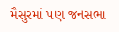મૈસુરમાં પણ જનસભા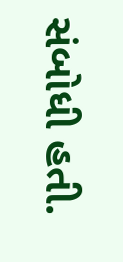સંબોધી હતી.